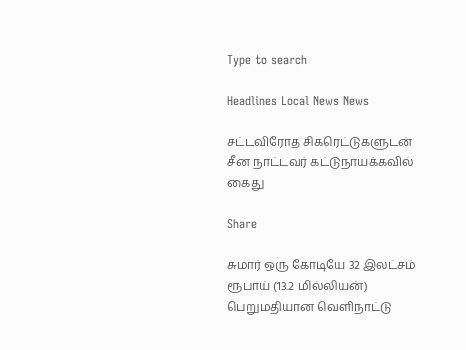Type to search

Headlines Local News News

சட்டவிரோத சிகரெட்டுகளுடன் சீன நாட்டவர் கட்டுநாயக்கவில் கைது

Share

சுமார் ஒரு கோடியே 32 இலட்சம் ரூபாய் (13.2 மில்லியன்) பெறுமதியான வெளிநாட்டு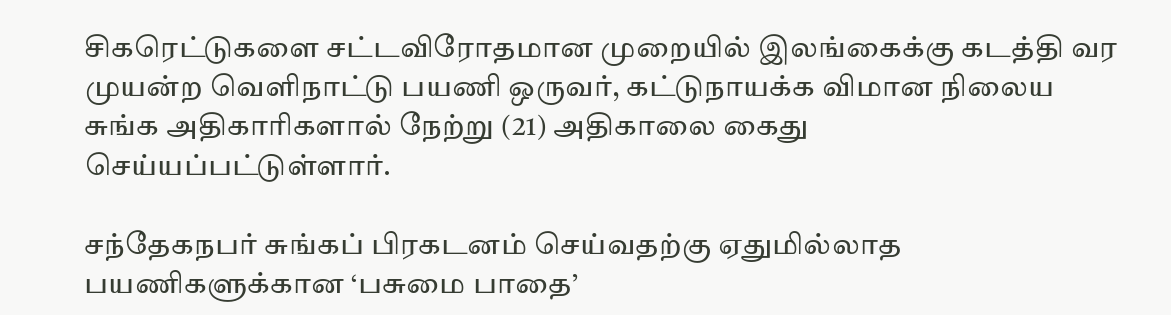சிகரெட்டுகளை சட்டவிரோதமான முறையில் இலங்கைக்கு கடத்தி வர முயன்ற வெளிநாட்டு பயணி ஒருவர், கட்டுநாயக்க விமான நிலைய சுங்க அதிகாரிகளால் நேற்று (21) அதிகாலை கைது செய்யப்பட்டுள்ளார்.

சந்தேகநபர் சுங்கப் பிரகடனம் செய்வதற்கு ஏதுமில்லாத பயணிகளுக்கான ‘பசுமை பாதை’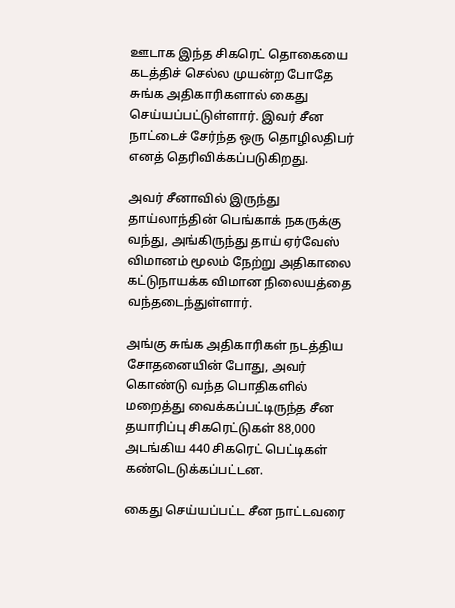ஊடாக இந்த சிகரெட் தொகையை கடத்திச் செல்ல முயன்ற போதே சுங்க அதிகாரிகளால் கைது செய்யப்பட்டுள்ளார். இவர் சீன நாட்டைச் சேர்ந்த ஒரு தொழிலதிபர் எனத் தெரிவிக்கப்படுகிறது.

அவர் சீனாவில் இருந்து தாய்லாந்தின் பெங்காக் நகருக்கு வந்து, அங்கிருந்து தாய் ஏர்வேஸ் விமானம் மூலம் நேற்று அதிகாலை கட்டுநாயக்க விமான நிலையத்தை வந்தடைந்துள்ளார்.

அங்கு சுங்க அதிகாரிகள் நடத்திய சோதனையின் போது, அவர் கொண்டு வந்த பொதிகளில் மறைத்து வைக்கப்பட்டிருந்த சீன தயாரிப்பு சிகரெட்டுகள் 88,000 அடங்கிய 440 சிகரெட் பெட்டிகள் கண்டெடுக்கப்பட்டன.

கைது செய்யப்பட்ட சீன நாட்டவரை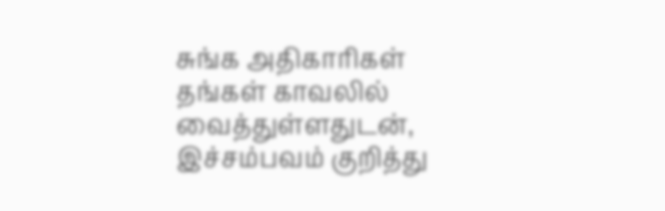சுங்க அதிகாரிகள் தங்கள் காவலில் வைத்துள்ளதுடன், இச்சம்பவம் குறித்து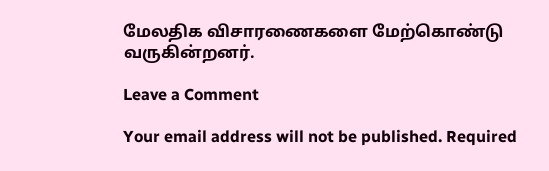மேலதிக விசாரணைகளை மேற்கொண்டு வருகின்றனர்.

Leave a Comment

Your email address will not be published. Required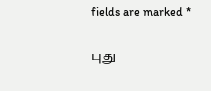fields are marked *

புது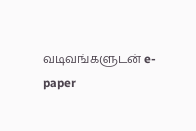வடிவங்களுடன் e-paper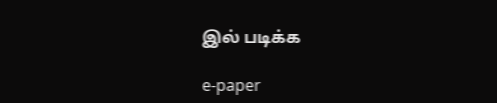இல் படிக்க

e-paper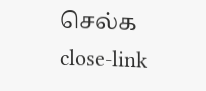செல்க
close-link